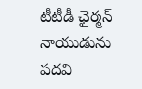టీటీడీ ఛైర్మన్ నాయుడును పదవి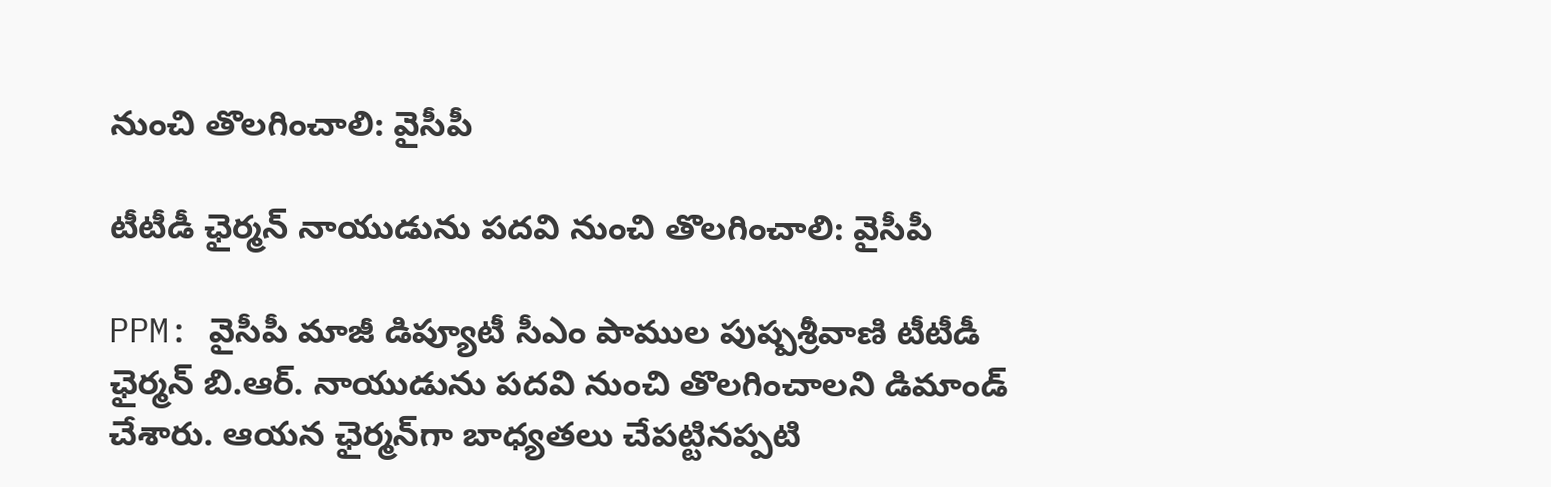నుంచి తొలగించాలి: వైసీపీ

టీటీడీ ఛైర్మన్ నాయుడును పదవి నుంచి తొలగించాలి: వైసీపీ

PPM: వైసీపీ మాజీ డిప్యూటీ సీఎం పాముల పుష్పశ్రీవాణి టీటీడీ ఛైర్మన్ బి.ఆర్. నాయుడును పదవి నుంచి తొలగించాలని డిమాండ్ చేశారు. ఆయన ఛైర్మన్‌గా బాధ్యతలు చేపట్టినప్పటి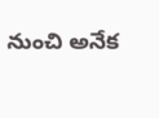నుంచి అనేక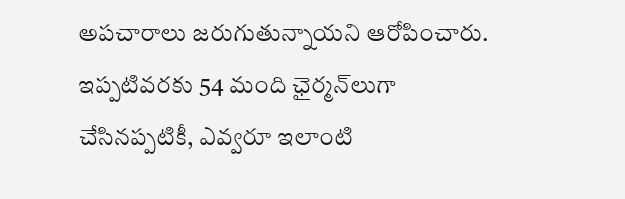అపచారాలు జరుగుతున్నాయని ఆరోపించారు. ఇప్పటివరకు 54 మంది ఛైర్మన్‌లుగా చేసినప్పటికీ, ఎవ్వరూ ఇలాంటి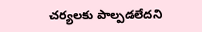చర్యలకు పాల్పడలేదని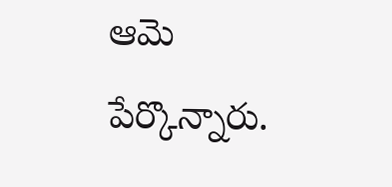ఆమె పేర్కొన్నారు.